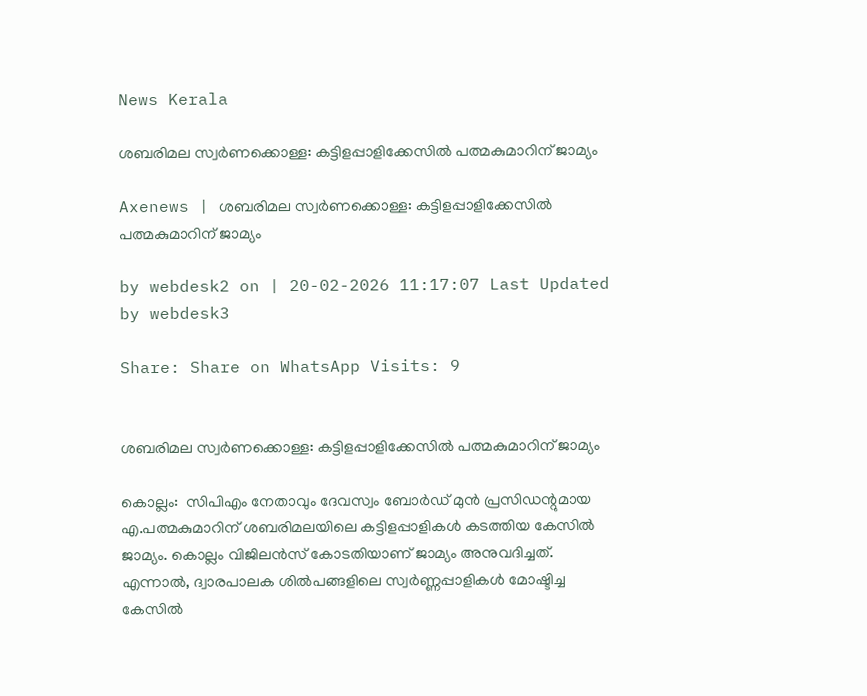News Kerala

ശബരിമല സ്വര്‍ണക്കൊള്ള: കട്ടിളപ്പാളിക്കേസില്‍ പത്മകുമാറിന് ജാമ്യം

Axenews | ശബരിമല സ്വര്‍ണക്കൊള്ള: കട്ടിളപ്പാളിക്കേസില്‍ പത്മകുമാറിന് ജാമ്യം

by webdesk2 on | 20-02-2026 11:17:07 Last Updated by webdesk3

Share: Share on WhatsApp Visits: 9


ശബരിമല സ്വര്‍ണക്കൊള്ള: കട്ടിളപ്പാളിക്കേസില്‍ പത്മകുമാറിന് ജാമ്യം

കൊല്ലം:  സിപിഎം നേതാവും ദേവസ്വം ബോര്‍ഡ് മുന്‍ പ്രസിഡന്റുമായ എ.പത്മകുമാറിന് ശബരിമലയിലെ കട്ടിളപ്പാളികള്‍ കടത്തിയ കേസില്‍ ജാമ്യം. കൊല്ലം വിജിലന്‍സ് കോടതിയാണ് ജാമ്യം അനുവദിച്ചത്. എന്നാല്‍, ദ്വാരപാലക ശില്‍പങ്ങളിലെ സ്വര്‍ണ്ണപ്പാളികള്‍ മോഷ്ടിച്ച കേസില്‍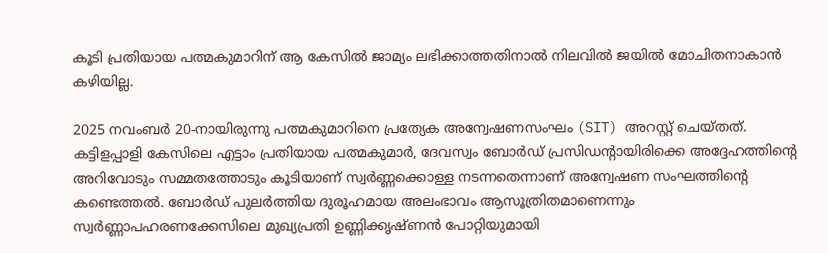കൂടി പ്രതിയായ പത്മകുമാറിന് ആ കേസില്‍ ജാമ്യം ലഭിക്കാത്തതിനാല്‍ നിലവില്‍ ജയില്‍ മോചിതനാകാന്‍ കഴിയില്ല.

2025 നവംബര്‍ 20-നായിരുന്നു പത്മകുമാറിനെ പ്രത്യേക അന്വേഷണസംഘം (SIT) അറസ്റ്റ് ചെയ്തത്. കട്ടിളപ്പാളി കേസിലെ എട്ടാം പ്രതിയായ പത്മകുമാര്‍, ദേവസ്വം ബോര്‍ഡ് പ്രസിഡന്റായിരിക്കെ അദ്ദേഹത്തിന്റെ അറിവോടും സമ്മതത്തോടും കൂടിയാണ് സ്വര്‍ണ്ണക്കൊള്ള നടന്നതെന്നാണ് അന്വേഷണ സംഘത്തിന്റെ കണ്ടെത്തല്‍. ബോര്‍ഡ് പുലര്‍ത്തിയ ദുരൂഹമായ അലംഭാവം ആസൂത്രിതമാണെന്നും സ്വര്‍ണ്ണാപഹരണക്കേസിലെ മുഖ്യപ്രതി ഉണ്ണിക്കൃഷ്ണന്‍ പോറ്റിയുമായി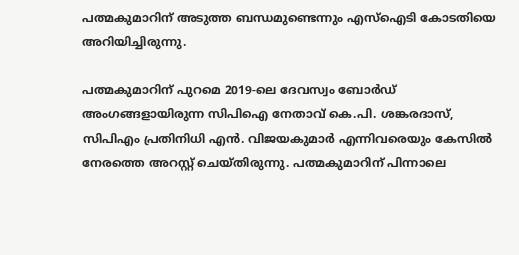പത്മകുമാറിന് അടുത്ത ബന്ധമുണ്ടെന്നും എസ്‌ഐടി കോടതിയെ അറിയിച്ചിരുന്നു.

പത്മകുമാറിന് പുറമെ 2019-ലെ ദേവസ്വം ബോര്‍ഡ് അംഗങ്ങളായിരുന്ന സിപിഐ നേതാവ് കെ.പി. ശങ്കരദാസ്, സിപിഎം പ്രതിനിധി എന്‍. വിജയകുമാര്‍ എന്നിവരെയും കേസില്‍ നേരത്തെ അറസ്റ്റ് ചെയ്തിരുന്നു. പത്മകുമാറിന് പിന്നാലെ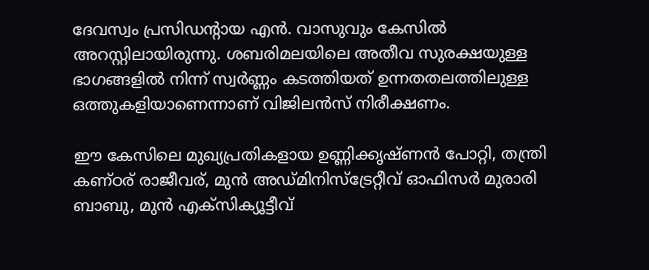ദേവസ്വം പ്രസിഡന്റായ എന്‍. വാസുവും കേസില്‍ അറസ്റ്റിലായിരുന്നു. ശബരിമലയിലെ അതീവ സുരക്ഷയുള്ള ഭാഗങ്ങളില്‍ നിന്ന് സ്വര്‍ണ്ണം കടത്തിയത് ഉന്നതതലത്തിലുള്ള ഒത്തുകളിയാണെന്നാണ് വിജിലന്‍സ് നിരീക്ഷണം.

ഈ കേസിലെ മുഖ്യപ്രതികളായ ഉണ്ണിക്കൃഷ്ണന്‍ പോറ്റി, തന്ത്രി കണ്ഠര് രാജീവര്, മുന്‍ അഡ്മിനിസ്‌ട്രേറ്റീവ് ഓഫിസര്‍ മുരാരി ബാബു, മുന്‍ എക്‌സിക്യൂട്ടീവ്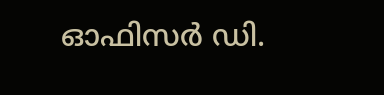ഓഫിസര്‍ ഡി.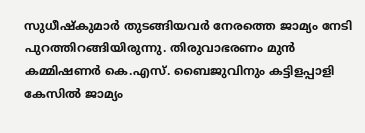സുധീഷ്‌കുമാര്‍ തുടങ്ങിയവര്‍ നേരത്തെ ജാമ്യം നേടി പുറത്തിറങ്ങിയിരുന്നു. തിരുവാഭരണം മുന്‍ കമ്മിഷണര്‍ കെ.എസ്. ബൈജുവിനും കട്ടിളപ്പാളി കേസില്‍ ജാമ്യം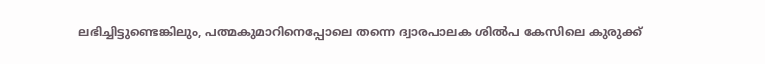ലഭിച്ചിട്ടുണ്ടെങ്കിലും, പത്മകുമാറിനെപ്പോലെ തന്നെ ദ്വാരപാലക ശില്‍പ കേസിലെ കുരുക്ക്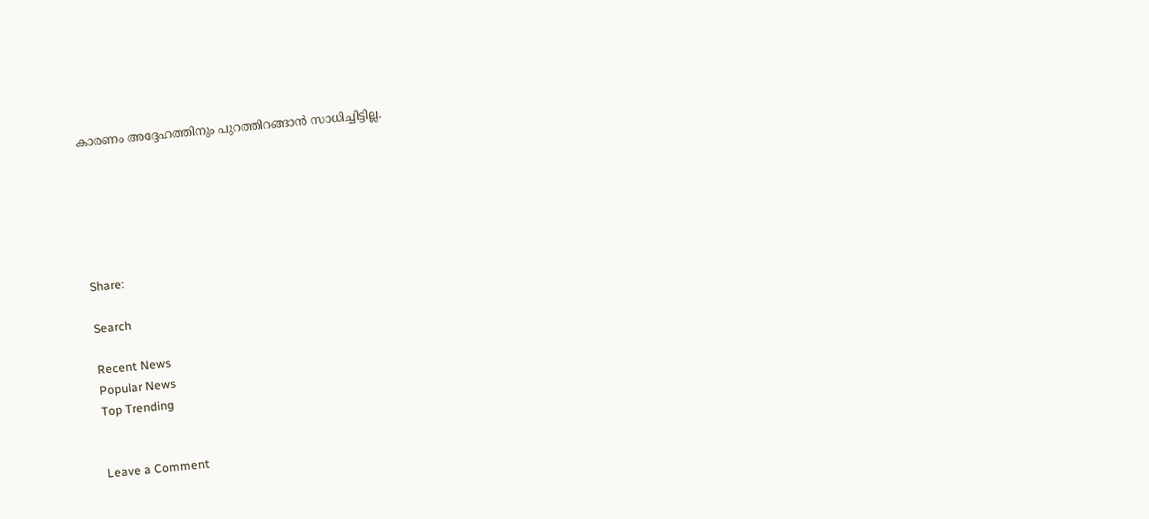കാരണം അദ്ദേഹത്തിനും പുറത്തിറങ്ങാന്‍ സാധിച്ചിട്ടില്ല.






Share:

Search

Recent News
Popular News
Top Trending


Leave a Comment